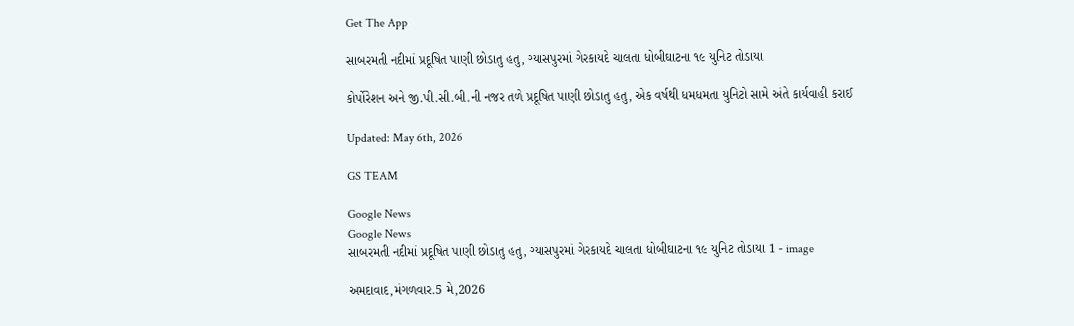Get The App

સાબરમતી નદીમાં પ્રદૂષિત પાણી છોડાતુ હતુ, ગ્યાસપુરમાં ગેરકાયદે ચાલતા ધોબીઘાટના ૧૯ યુનિટ તોડાયા

કોર્પોરેશન અને જી.પી.સી.બી.ની નજર તળે પ્રદૂષિત પાણી છોડાતુ હતુ, એક વર્ષથી ધમધમતા યુનિટો સામે અંતે કાર્યવાહી કરાઈ

Updated: May 6th, 2026

GS TEAM

Google News
Google News
સાબરમતી નદીમાં પ્રદૂષિત પાણી છોડાતુ હતુ, ગ્યાસપુરમાં ગેરકાયદે ચાલતા ધોબીઘાટના ૧૯ યુનિટ તોડાયા 1 - image

અમદાવાદ,મંગળવાર.5 મે,2026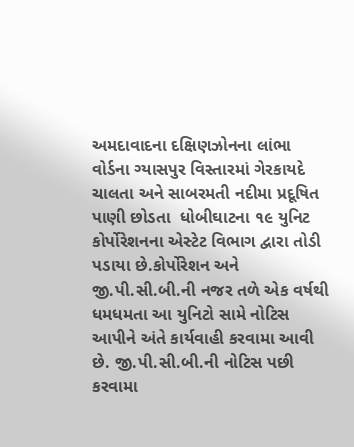અમદાવાદના દક્ષિણઝોનના લાંભા વોર્ડના ગ્યાસપુર વિસ્તારમાં ગેરકાયદે ચાલતા અને સાબરમતી નદીમા પ્રદૂષિત પાણી છોડતા  ધોબીઘાટના ૧૯ યુનિટ કોર્પોરેશનના એસ્ટેટ વિભાગ દ્વારા તોડી પડાયા છે.કોર્પોરેશન અને જી.પી.સી.બી.ની નજર તળે એક વર્ષથી ધમધમતા આ યુનિટો સામે નોટિસ આપીને અંતે કાર્યવાહી કરવામા આવી છે. જી.પી.સી.બી.ની નોટિસ પછી કરવામા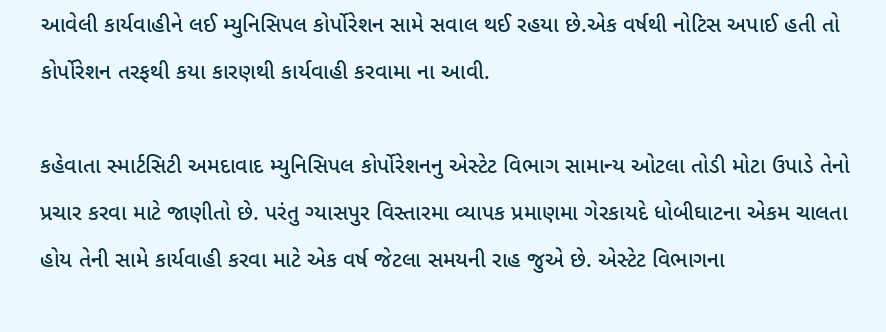આવેલી કાર્યવાહીને લઈ મ્યુનિસિપલ કોર્પોરેશન સામે સવાલ થઈ રહયા છે.એક વર્ષથી નોટિસ અપાઈ હતી તો કોર્પોરેશન તરફથી કયા કારણથી કાર્યવાહી કરવામા ના આવી.

કહેવાતા સ્માર્ટસિટી અમદાવાદ મ્યુનિસિપલ કોર્પોરેશનનુ એસ્ટેટ વિભાગ સામાન્ય ઓટલા તોડી મોટા ઉપાડે તેનો પ્રચાર કરવા માટે જાણીતો છે. પરંતુ ગ્યાસપુર વિસ્તારમા વ્યાપક પ્રમાણમા ગેરકાયદે ધોબીઘાટના એકમ ચાલતા હોય તેની સામે કાર્યવાહી કરવા માટે એક વર્ષ જેટલા સમયની રાહ જુએ છે. એસ્ટેટ વિભાગના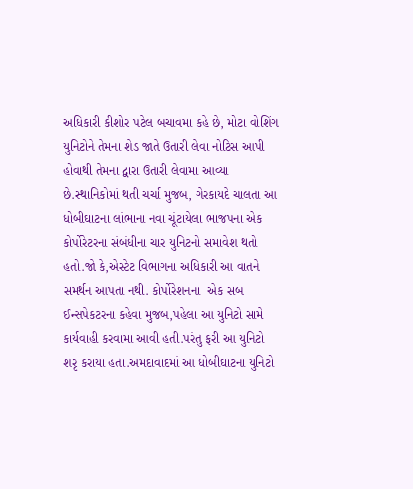અધિકારી કીશોર પટેલ બચાવમા કહે છે, મોટા વોશિંગ યુનિટોને તેમના શેડ જાતે ઉતારી લેવા નોટિસ આપી હોવાથી તેમના દ્વારા ઉતારી લેવામા આવ્યા છે.સ્થાનિકોમાં થતી ચર્ચા મુજબ, ગેરકાયદે ચાલતા આ ધોબીઘાટના લાંભાના નવા ચૂંટાયેલા ભાજપના એક કોર્પોરેટરના સંબંધીના ચાર યુનિટનો સમાવેશ થતો હતો.જો કે,એસ્ટેટ વિભાગના અધિકારી આ વાતને સમર્થન આપતા નથી. કોર્પોરેશનના  એક સબ ઈન્સપેકટરના કહેવા મુજબ,પહેલા આ યુનિટો સામે કાર્યવાહી કરવામા આવી હતી.પરંતુ ફરી આ યુનિટો શરૃ કરાયા હતા.અમદાવાદમાં આ ધોબીઘાટના યુનિટો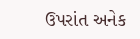ઉપરાંત અનેક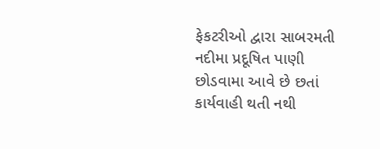ફેકટરીઓ દ્વારા સાબરમતી નદીમા પ્રદૂષિત પાણી છોડવામા આવે છે છતાં કાર્યવાહી થતી નથી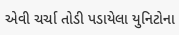એવી ચર્ચા તોડી પડાયેલા યુનિટોના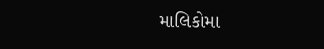માલિકોમા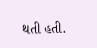થતી હતી.